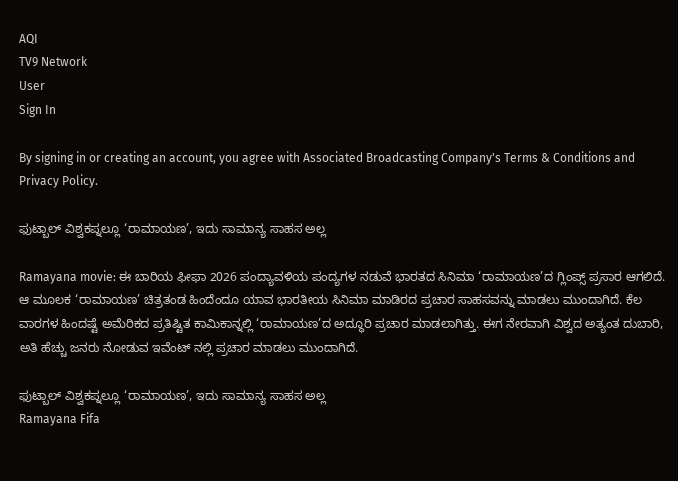AQI
TV9 Network
User
Sign In

By signing in or creating an account, you agree with Associated Broadcasting Company's Terms & Conditions and Privacy Policy.

ಫುಟ್ಬಾಲ್ ವಿಶ್ವಕಪ್ನಲ್ಲೂ ‘ರಾಮಾಯಣ’, ಇದು ಸಾಮಾನ್ಯ ಸಾಹಸ ಅಲ್ಲ

Ramayana movie: ಈ ಬಾರಿಯ ಫೀಫಾ 2026 ಪಂದ್ಯಾವಳಿಯ ಪಂದ್ಯಗಳ ನಡುವೆ ಭಾರತದ ಸಿನಿಮಾ ‘ರಾಮಾಯಣ’ದ ಗ್ಲಿಂಪ್ಸ್ ಪ್ರಸಾರ ಆಗಲಿದೆ. ಆ ಮೂಲಕ ‘ರಾಮಾಯಣ’ ಚಿತ್ರತಂಡ ಹಿಂದೆಂದೂ ಯಾವ ಭಾರತೀಯ ಸಿನಿಮಾ ಮಾಡಿರದ ಪ್ರಚಾರ ಸಾಹಸವನ್ನು ಮಾಡಲು ಮುಂದಾಗಿದೆ. ಕೆಲ ವಾರಗಳ ಹಿಂದಷ್ಟೆ ಅಮೆರಿಕದ ಪ್ರತಿಷ್ಟಿತ ಕಾಮಿಕಾನ್ನಲ್ಲಿ ‘ರಾಮಾಯಣ’ದ ಅದ್ಧೂರಿ ಪ್ರಚಾರ ಮಾಡಲಾಗಿತ್ತು. ಈಗ ನೇರವಾಗಿ ವಿಶ್ವದ ಅತ್ಯಂತ ದುಬಾರಿ, ಅತಿ ಹೆಚ್ಚು ಜನರು ನೋಡುವ ಇವೆಂಟ್ ನಲ್ಲಿ ಪ್ರಚಾರ ಮಾಡಲು ಮುಂದಾಗಿದೆ.

ಫುಟ್ಬಾಲ್ ವಿಶ್ವಕಪ್ನಲ್ಲೂ ‘ರಾಮಾಯಣ’, ಇದು ಸಾಮಾನ್ಯ ಸಾಹಸ ಅಲ್ಲ
Ramayana Fifa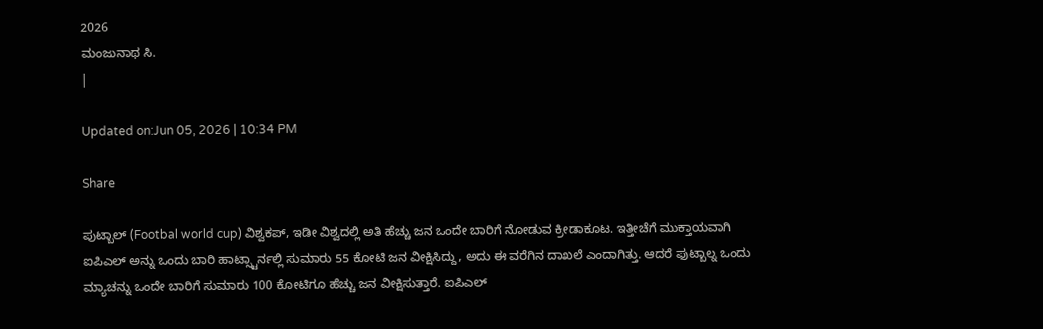2026
ಮಂಜುನಾಥ ಸಿ.
|

Updated on:Jun 05, 2026 | 10:34 PM

Share

ಪುಟ್ಬಾಲ್ (Footbal world cup) ವಿಶ್ವಕಪ್, ಇಡೀ ವಿಶ್ವದಲ್ಲಿ ಅತಿ ಹೆಚ್ಚು ಜನ ಒಂದೇ ಬಾರಿಗೆ ನೋಡುವ ಕ್ರೀಡಾಕೂಟ. ಇತ್ತೀಚೆಗೆ ಮುಕ್ತಾಯವಾಗಿ ಐಪಿಎಲ್ ಅನ್ನು ಒಂದು ಬಾರಿ ಹಾಟ್ಸ್ಟಾರ್ನಲ್ಲಿ ಸುಮಾರು 55 ಕೋಟಿ ಜನ ವೀಕ್ಷಿಸಿದ್ದು, ಅದು ಈ ವರೆಗಿನ ದಾಖಲೆ ಎಂದಾಗಿತ್ತು. ಆದರೆ ಫುಟ್ಬಾಲ್ನ ಒಂದು ಮ್ಯಾಚನ್ನು ಒಂದೇ ಬಾರಿಗೆ ಸುಮಾರು 100 ಕೋಟಿಗೂ ಹೆಚ್ಚು ಜನ ವೀಕ್ಷಿಸುತ್ತಾರೆ. ಐಪಿಎಲ್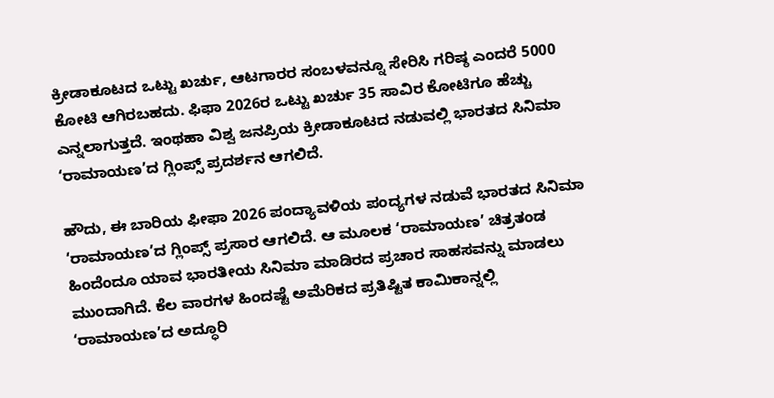ಕ್ರೀಡಾಕೂಟದ ಒಟ್ಟು ಖರ್ಚು, ಆಟಗಾರರ ಸಂಬಳವನ್ನೂ ಸೇರಿಸಿ ಗರಿಷ್ಠ ಎಂದರೆ 5000 ಕೋಟಿ ಆಗಿರಬಹದು. ಫಿಫಾ 2026ರ ಒಟ್ಟು ಖರ್ಚು 35 ಸಾವಿರ ಕೋಟಿಗೂ ಹೆಚ್ಚು ಎನ್ನಲಾಗುತ್ತದೆ. ಇಂಥಹಾ ವಿಶ್ವ ಜನಪ್ರಿಯ ಕ್ರೀಡಾಕೂಟದ ನಡುವಲ್ಲಿ ಭಾರತದ ಸಿನಿಮಾ ‘ರಾಮಾಯಣ’ದ ಗ್ಲಿಂಪ್ಸ್ ಪ್ರದರ್ಶನ ಆಗಲಿದೆ.

ಹೌದು, ಈ ಬಾರಿಯ ಫೀಫಾ 2026 ಪಂದ್ಯಾವಳಿಯ ಪಂದ್ಯಗಳ ನಡುವೆ ಭಾರತದ ಸಿನಿಮಾ ‘ರಾಮಾಯಣ’ದ ಗ್ಲಿಂಪ್ಸ್ ಪ್ರಸಾರ ಆಗಲಿದೆ. ಆ ಮೂಲಕ ‘ರಾಮಾಯಣ’ ಚಿತ್ರತಂಡ ಹಿಂದೆಂದೂ ಯಾವ ಭಾರತೀಯ ಸಿನಿಮಾ ಮಾಡಿರದ ಪ್ರಚಾರ ಸಾಹಸವನ್ನು ಮಾಡಲು ಮುಂದಾಗಿದೆ. ಕೆಲ ವಾರಗಳ ಹಿಂದಷ್ಟೆ ಅಮೆರಿಕದ ಪ್ರತಿಷ್ಟಿತ ಕಾಮಿಕಾನ್ನಲ್ಲಿ ‘ರಾಮಾಯಣ’ದ ಅದ್ಧೂರಿ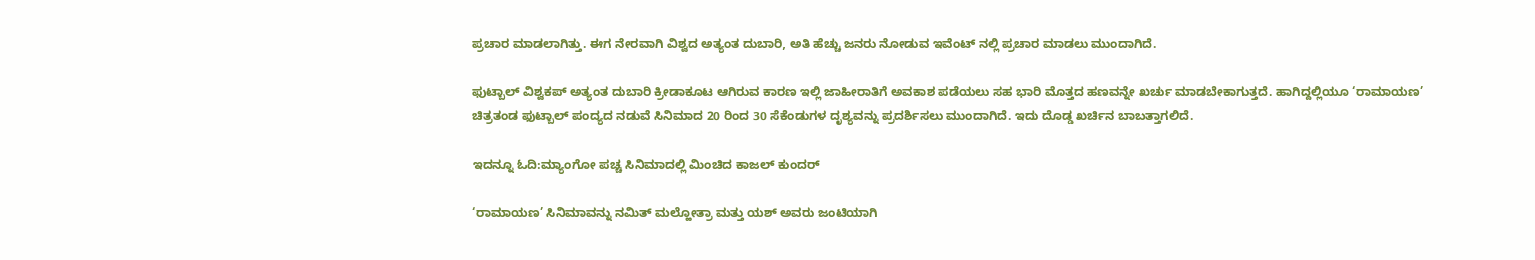ಪ್ರಚಾರ ಮಾಡಲಾಗಿತ್ತು. ಈಗ ನೇರವಾಗಿ ವಿಶ್ವದ ಅತ್ಯಂತ ದುಬಾರಿ, ಅತಿ ಹೆಚ್ಚು ಜನರು ನೋಡುವ ಇವೆಂಟ್ ನಲ್ಲಿ ಪ್ರಚಾರ ಮಾಡಲು ಮುಂದಾಗಿದೆ.

ಫುಟ್ಬಾಲ್ ವಿಶ್ವಕಪ್ ಅತ್ಯಂತ ದುಬಾರಿ ಕ್ರೀಡಾಕೂಟ ಆಗಿರುವ ಕಾರಣ ಇಲ್ಲಿ ಜಾಹೀರಾತಿಗೆ ಅವಕಾಶ ಪಡೆಯಲು ಸಹ ಭಾರಿ ಮೊತ್ತದ ಹಣವನ್ನೇ ಖರ್ಚು ಮಾಡಬೇಕಾಗುತ್ತದೆ. ಹಾಗಿದ್ದಲ್ಲಿಯೂ ‘ರಾಮಾಯಣ’ ಚಿತ್ರತಂಡ ಫುಟ್ಬಾಲ್ ಪಂದ್ಯದ ನಡುವೆ ಸಿನಿಮಾದ 20 ರಿಂದ 30 ಸೆಕೆಂಡುಗಳ ದೃಶ್ಯವನ್ನು ಪ್ರದರ್ಶಿಸಲು ಮುಂದಾಗಿದೆ. ಇದು ದೊಡ್ಡ ಖರ್ಚಿನ ಬಾಬತ್ತಾಗಲಿದೆ.

ಇದನ್ನೂ ಓದಿ:ಮ್ಯಾಂಗೋ ಪಚ್ಚ ಸಿನಿಮಾದಲ್ಲಿ ಮಿಂಚಿದ ಕಾಜಲ್ ಕುಂದರ್

‘ರಾಮಾಯಣ’ ಸಿನಿಮಾವನ್ನು ನಮಿತ್ ಮಲ್ಹೋತ್ರಾ ಮತ್ತು ಯಶ್ ಅವರು ಜಂಟಿಯಾಗಿ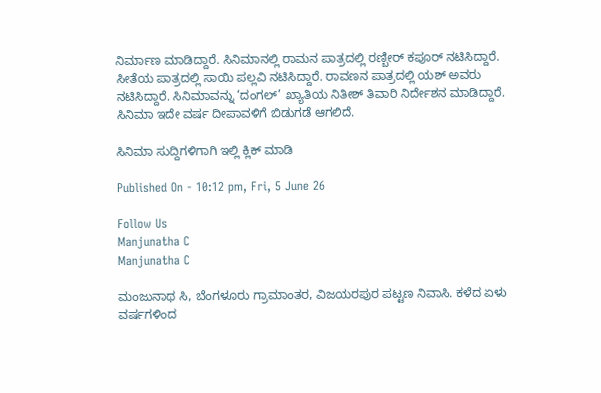ನಿರ್ಮಾಣ ಮಾಡಿದ್ದಾರೆ. ಸಿನಿಮಾನಲ್ಲಿ ರಾಮನ ಪಾತ್ರದಲ್ಲಿ ರಣ್ಬೀರ್ ಕಪೂರ್ ನಟಿಸಿದ್ದಾರೆ. ಸೀತೆಯ ಪಾತ್ರದಲ್ಲಿ ಸಾಯಿ ಪಲ್ಲವಿ ನಟಿಸಿದ್ದಾರೆ. ರಾವಣನ ಪಾತ್ರದಲ್ಲಿ ಯಶ್ ಅವರು ನಟಿಸಿದ್ದಾರೆ. ಸಿನಿಮಾವನ್ನು ‘ದಂಗಲ್’ ಖ್ಯಾತಿಯ ನಿತೀಶ್ ತಿವಾರಿ ನಿರ್ದೇಶನ ಮಾಡಿದ್ದಾರೆ. ಸಿನಿಮಾ ಇದೇ ವರ್ಷ ದೀಪಾವಳಿಗೆ ಬಿಡುಗಡೆ ಆಗಲಿದೆ.

ಸಿನಿಮಾ ಸುದ್ದಿಗಳಿಗಾಗಿ ಇಲ್ಲಿ ಕ್ಲಿಕ್ ಮಾಡಿ

Published On - 10:12 pm, Fri, 5 June 26

Follow Us
Manjunatha C
Manjunatha C

ಮಂಜುನಾಥ ಸಿ, ಬೆಂಗಳೂರು ಗ್ರಾಮಾಂತರ, ವಿಜಯರಪುರ ಪಟ್ಟಣ ನಿವಾಸಿ. ಕಳೆದ ಏಳು ವರ್ಷಗಳಿಂದ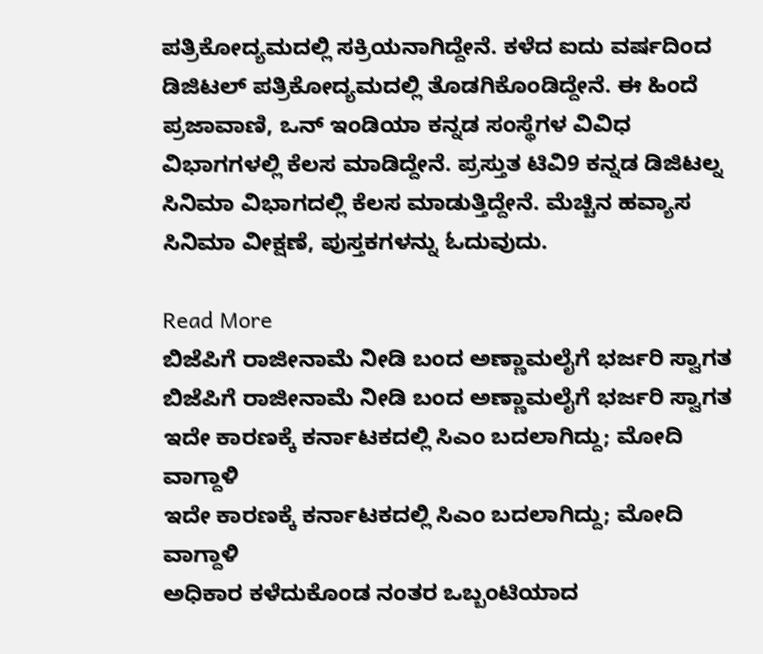ಪತ್ರಿಕೋದ್ಯಮದಲ್ಲಿ ಸಕ್ರಿಯನಾಗಿದ್ದೇನೆ. ಕಳೆದ ಐದು ವರ್ಷದಿಂದ ಡಿಜಿಟಲ್ ಪತ್ರಿಕೋದ್ಯಮದಲ್ಲಿ ತೊಡಗಿಕೊಂಡಿದ್ದೇನೆ. ಈ ಹಿಂದೆ ಪ್ರಜಾವಾಣಿ, ಒನ್ ಇಂಡಿಯಾ ಕನ್ನಡ ಸಂಸ್ಥೆಗಳ ವಿವಿಧ ವಿಭಾಗಗಳಲ್ಲಿ ಕೆಲಸ ಮಾಡಿದ್ದೇನೆ. ಪ್ರಸ್ತುತ ಟಿವಿ9 ಕನ್ನಡ ಡಿಜಿಟಲ್ನ ಸಿನಿಮಾ ವಿಭಾಗದಲ್ಲಿ ಕೆಲಸ ಮಾಡುತ್ತಿದ್ದೇನೆ. ಮೆಚ್ಚಿನ ಹವ್ಯಾಸ ಸಿನಿಮಾ ವೀಕ್ಷಣೆ, ಪುಸ್ತಕಗಳನ್ನು ಓದುವುದು.

Read More
ಬಿಜೆಪಿಗೆ ರಾಜೀನಾಮೆ ನೀಡಿ ಬಂದ ಅಣ್ಣಾಮಲೈಗೆ ಭರ್ಜರಿ ಸ್ವಾಗತ
ಬಿಜೆಪಿಗೆ ರಾಜೀನಾಮೆ ನೀಡಿ ಬಂದ ಅಣ್ಣಾಮಲೈಗೆ ಭರ್ಜರಿ ಸ್ವಾಗತ
ಇದೇ ಕಾರಣಕ್ಕೆ ಕರ್ನಾಟಕದಲ್ಲಿ ಸಿಎಂ ಬದಲಾಗಿದ್ದು; ಮೋದಿ ವಾಗ್ದಾಳಿ
ಇದೇ ಕಾರಣಕ್ಕೆ ಕರ್ನಾಟಕದಲ್ಲಿ ಸಿಎಂ ಬದಲಾಗಿದ್ದು; ಮೋದಿ ವಾಗ್ದಾಳಿ
ಅಧಿಕಾರ ಕಳೆದುಕೊಂಡ ನಂತರ ಒಬ್ಬಂಟಿಯಾದ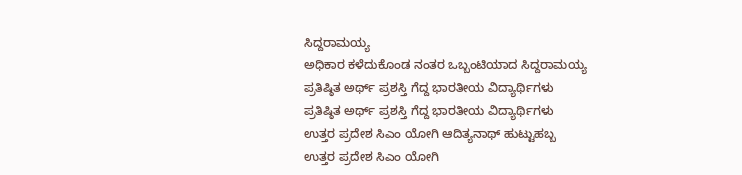ಸಿದ್ದರಾಮಯ್ಯ
ಅಧಿಕಾರ ಕಳೆದುಕೊಂಡ ನಂತರ ಒಬ್ಬಂಟಿಯಾದ ಸಿದ್ದರಾಮಯ್ಯ
ಪ್ರತಿಷ್ಠಿತ ಅರ್ಥ್ ಪ್ರಶಸ್ತಿ ಗೆದ್ದ ಭಾರತೀಯ ವಿದ್ಯಾರ್ಥಿಗಳು
ಪ್ರತಿಷ್ಠಿತ ಅರ್ಥ್ ಪ್ರಶಸ್ತಿ ಗೆದ್ದ ಭಾರತೀಯ ವಿದ್ಯಾರ್ಥಿಗಳು
ಉತ್ತರ ಪ್ರದೇಶ ಸಿಎಂ ಯೋಗಿ ಆದಿತ್ಯನಾಥ್ ಹುಟ್ಟುಹಬ್ಬ
ಉತ್ತರ ಪ್ರದೇಶ ಸಿಎಂ ಯೋಗಿ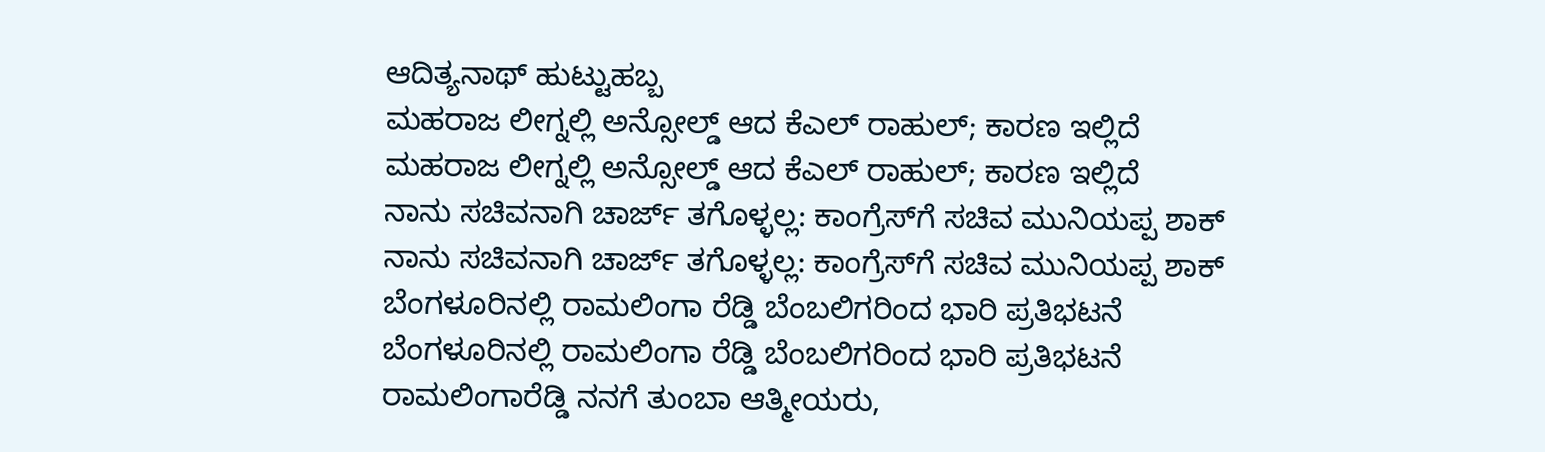ಆದಿತ್ಯನಾಥ್ ಹುಟ್ಟುಹಬ್ಬ
ಮಹರಾಜ ಲೀಗ್ನಲ್ಲಿ ಅನ್ಸೋಲ್ಡ್ ಆದ ಕೆಎಲ್ ರಾಹುಲ್; ಕಾರಣ ಇಲ್ಲಿದೆ
ಮಹರಾಜ ಲೀಗ್ನಲ್ಲಿ ಅನ್ಸೋಲ್ಡ್ ಆದ ಕೆಎಲ್ ರಾಹುಲ್; ಕಾರಣ ಇಲ್ಲಿದೆ
ನಾನು ಸಚಿವನಾಗಿ ಚಾರ್ಜ್ ತಗೊಳ್ಳಲ್ಲ: ಕಾಂಗ್ರೆಸ್‌ಗೆ ಸಚಿವ ಮುನಿಯಪ್ಪ ಶಾಕ್
ನಾನು ಸಚಿವನಾಗಿ ಚಾರ್ಜ್ ತಗೊಳ್ಳಲ್ಲ: ಕಾಂಗ್ರೆಸ್‌ಗೆ ಸಚಿವ ಮುನಿಯಪ್ಪ ಶಾಕ್
ಬೆಂಗಳೂರಿನಲ್ಲಿ ರಾಮಲಿಂಗಾ ರೆಡ್ಡಿ ಬೆಂಬಲಿಗರಿಂದ ಭಾರಿ ಪ್ರತಿಭಟನೆ
ಬೆಂಗಳೂರಿನಲ್ಲಿ ರಾಮಲಿಂಗಾ ರೆಡ್ಡಿ ಬೆಂಬಲಿಗರಿಂದ ಭಾರಿ ಪ್ರತಿಭಟನೆ
ರಾಮಲಿಂಗಾರೆಡ್ಡಿ ನನಗೆ ತುಂಬಾ ಆತ್ಮೀಯರು,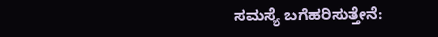ಸಮಸ್ಯೆ ಬಗೆಹರಿಸುತ್ತೇನೆ: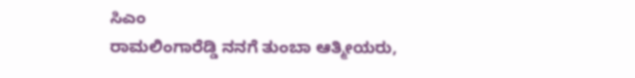ಸಿಎಂ
ರಾಮಲಿಂಗಾರೆಡ್ಡಿ ನನಗೆ ತುಂಬಾ ಆತ್ಮೀಯರು,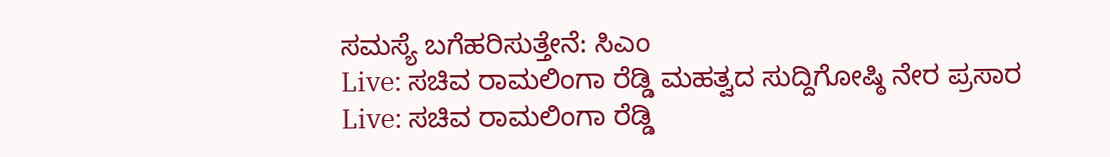ಸಮಸ್ಯೆ ಬಗೆಹರಿಸುತ್ತೇನೆ: ಸಿಎಂ
Live: ಸಚಿವ ರಾಮಲಿಂಗಾ ರೆಡ್ಡಿ ಮಹತ್ವದ ಸುದ್ದಿಗೋಷ್ಠಿ ನೇರ ಪ್ರಸಾರ
Live: ಸಚಿವ ರಾಮಲಿಂಗಾ ರೆಡ್ಡಿ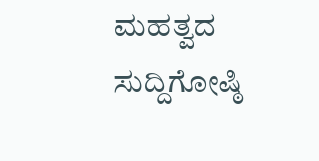ಮಹತ್ವದ ಸುದ್ದಿಗೋಷ್ಠಿ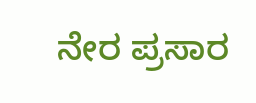ನೇರ ಪ್ರಸಾರ